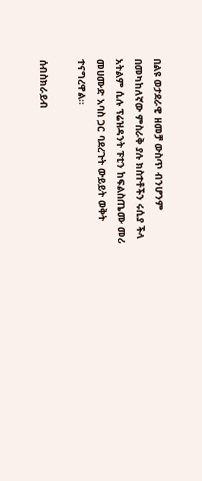በልዩ ወታደራዊ ዘመቻ ውስጥ ብንሆንም በመካከለኛው ምስራቅ ያሉ ክስተቶችን ሩሲያ ችላ አትልም ሲሉ ፕሬዝዳንት ፑቲን ከፍልስጤሙ መሪ መሀሙድ አባስ ጋር ባደረጉት ውይይት ወቅት ተናግረዋል።

ሰብስክራይብ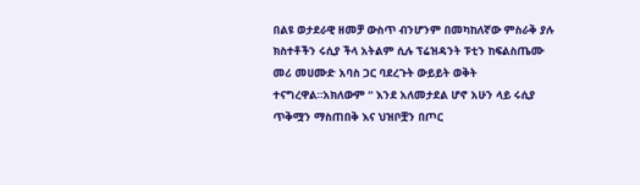በልዩ ወታደራዊ ዘመቻ ውስጥ ብንሆንም በመካከለኛው ምስራቅ ያሉ ክስተቶችን ሩሲያ ችላ አትልም ሲሉ ፕሬዝዳንት ፑቲን ከፍልስጤሙ መሪ መሀሙድ አባስ ጋር ባደረጉት ውይይት ወቅት ተናግረዋል።አክለውም “ እንደ አለመታደል ሆኖ አሁን ላይ ሩሲያ ጥቅሟን ማስጠበቅ እና ህዝቦቿን በጦር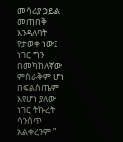መሳሪያ ኃይል መጠበቅ እንዳለባት የታወቀ ነው፤ ነገር ግን በመካከለኛው ምስራቅም ሆነ በፍልስጤም እየሆነ ያለው ነገር ትኩረት ሳንሰጥ አልቀረንም ”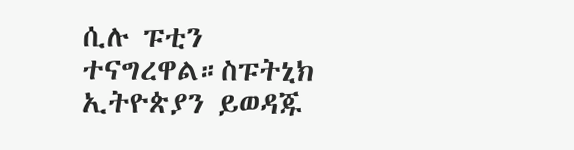ሲሉ ፑቲን ተናግረዋል።ስፑትኒክ ኢትዮጵያን ይወዳጁ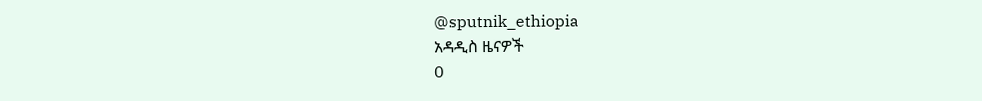@sputnik_ethiopia
አዳዲስ ዜናዎች
0